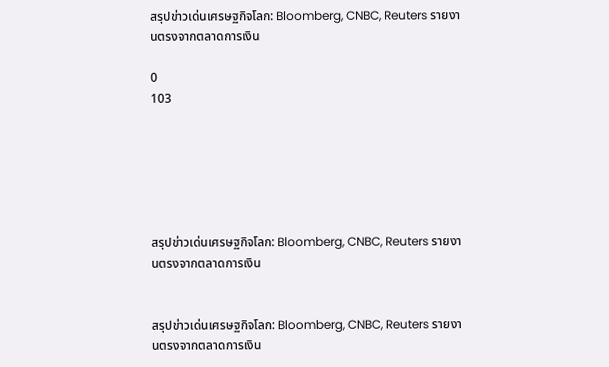สรุปข่าวเด่นเศรษฐกิจโลก: Bloomberg, CNBC, Reuters รายงานตรงจากตลาดการเงิน

0
103






สรุปข่าวเด่นเศรษฐกิจโลก: Bloomberg, CNBC, Reuters รายงานตรงจากตลาดการเงิน


สรุปข่าวเด่นเศรษฐกิจโลก: Bloomberg, CNBC, Reuters รายงานตรงจากตลาดการเงิน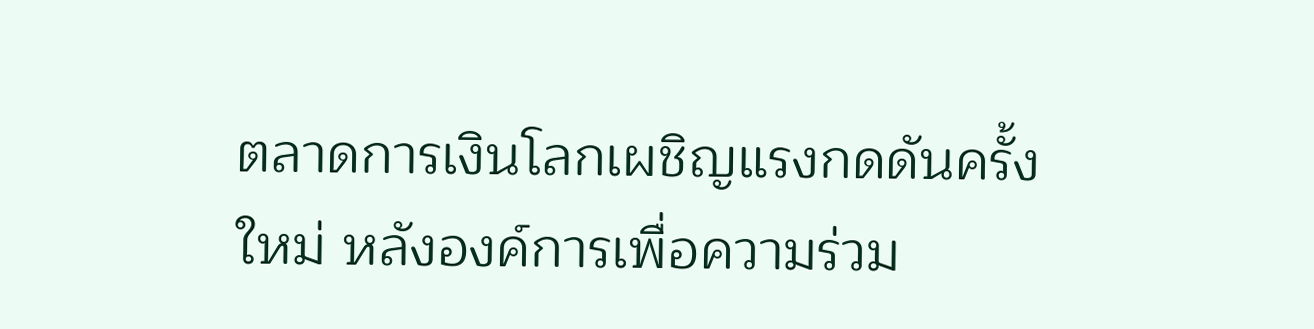ตลาดการเงินโลกเผชิญแรงกดดันครั้งใหม่ หลังองค์การเพื่อความร่วม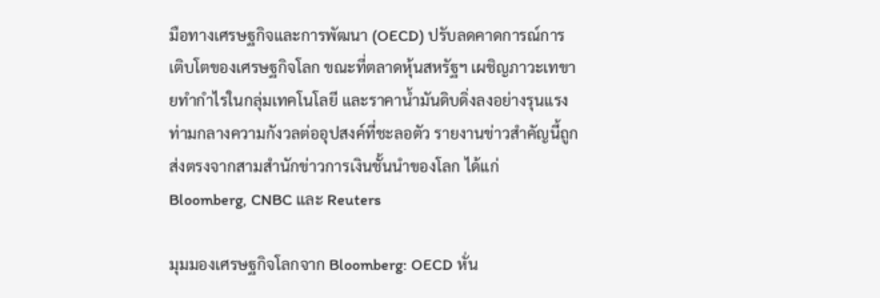มือทางเศรษฐกิจและการพัฒนา (OECD) ปรับลดคาดการณ์การเติบโตของเศรษฐกิจโลก ขณะที่ตลาดหุ้นสหรัฐฯ เผชิญภาวะเทขายทำกำไรในกลุ่มเทคโนโลยี และราคาน้ำมันดิบดิ่งลงอย่างรุนแรง ท่ามกลางความกังวลต่ออุปสงค์ที่ชะลอตัว รายงานข่าวสำคัญนี้ถูกส่งตรงจากสามสำนักข่าวการเงินชั้นนำของโลก ได้แก่ Bloomberg, CNBC และ Reuters

มุมมองเศรษฐกิจโลกจาก Bloomberg: OECD หั่น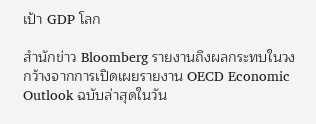เป้า GDP โลก

สำนักข่าว Bloomberg รายงานถึงผลกระทบในวงกว้างจากการเปิดเผยรายงาน OECD Economic Outlook ฉบับล่าสุดในวัน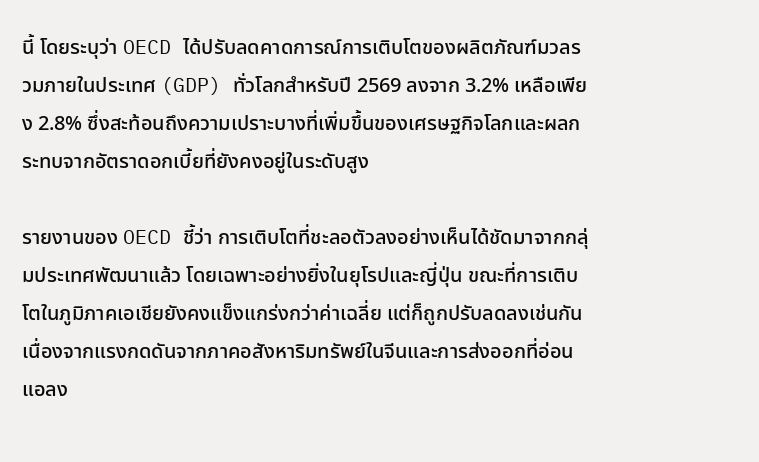นี้ โดยระบุว่า OECD ได้ปรับลดคาดการณ์การเติบโตของผลิตภัณฑ์มวลรวมภายในประเทศ (GDP) ทั่วโลกสำหรับปี 2569 ลงจาก 3.2% เหลือเพียง 2.8% ซึ่งสะท้อนถึงความเปราะบางที่เพิ่มขึ้นของเศรษฐกิจโลกและผลกระทบจากอัตราดอกเบี้ยที่ยังคงอยู่ในระดับสูง

รายงานของ OECD ชี้ว่า การเติบโตที่ชะลอตัวลงอย่างเห็นได้ชัดมาจากกลุ่มประเทศพัฒนาแล้ว โดยเฉพาะอย่างยิ่งในยุโรปและญี่ปุ่น ขณะที่การเติบโตในภูมิภาคเอเชียยังคงแข็งแกร่งกว่าค่าเฉลี่ย แต่ก็ถูกปรับลดลงเช่นกัน เนื่องจากแรงกดดันจากภาคอสังหาริมทรัพย์ในจีนและการส่งออกที่อ่อนแอลง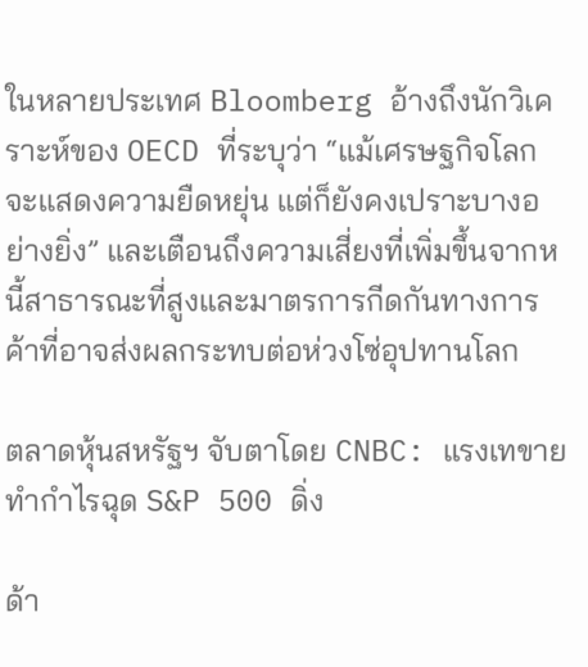ในหลายประเทศ Bloomberg อ้างถึงนักวิเคราะห์ของ OECD ที่ระบุว่า “แม้เศรษฐกิจโลกจะแสดงความยืดหยุ่น แต่ก็ยังคงเปราะบางอย่างยิ่ง” และเตือนถึงความเสี่ยงที่เพิ่มขึ้นจากหนี้สาธารณะที่สูงและมาตรการกีดกันทางการค้าที่อาจส่งผลกระทบต่อห่วงโซ่อุปทานโลก

ตลาดหุ้นสหรัฐฯ จับตาโดย CNBC: แรงเทขายทำกำไรฉุด S&P 500 ดิ่ง

ด้า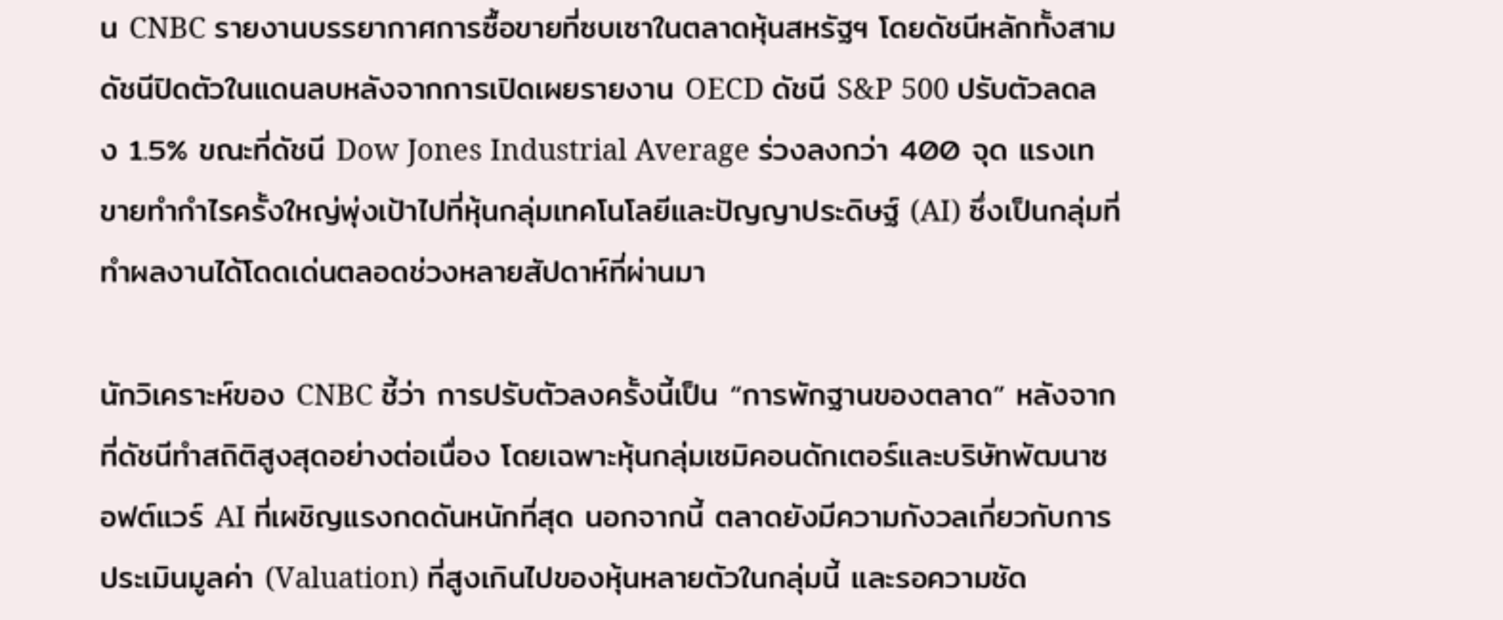น CNBC รายงานบรรยากาศการซื้อขายที่ซบเซาในตลาดหุ้นสหรัฐฯ โดยดัชนีหลักทั้งสามดัชนีปิดตัวในแดนลบหลังจากการเปิดเผยรายงาน OECD ดัชนี S&P 500 ปรับตัวลดลง 1.5% ขณะที่ดัชนี Dow Jones Industrial Average ร่วงลงกว่า 400 จุด แรงเทขายทำกำไรครั้งใหญ่พุ่งเป้าไปที่หุ้นกลุ่มเทคโนโลยีและปัญญาประดิษฐ์ (AI) ซึ่งเป็นกลุ่มที่ทำผลงานได้โดดเด่นตลอดช่วงหลายสัปดาห์ที่ผ่านมา

นักวิเคราะห์ของ CNBC ชี้ว่า การปรับตัวลงครั้งนี้เป็น “การพักฐานของตลาด” หลังจากที่ดัชนีทำสถิติสูงสุดอย่างต่อเนื่อง โดยเฉพาะหุ้นกลุ่มเซมิคอนดักเตอร์และบริษัทพัฒนาซอฟต์แวร์ AI ที่เผชิญแรงกดดันหนักที่สุด นอกจากนี้ ตลาดยังมีความกังวลเกี่ยวกับการประเมินมูลค่า (Valuation) ที่สูงเกินไปของหุ้นหลายตัวในกลุ่มนี้ และรอความชัด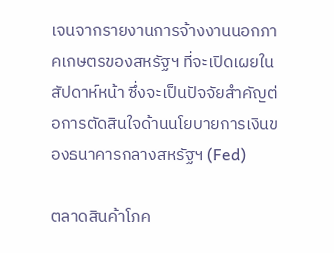เจนจากรายงานการจ้างงานนอกภาคเกษตรของสหรัฐฯ ที่จะเปิดเผยในสัปดาห์หน้า ซึ่งจะเป็นปัจจัยสำคัญต่อการตัดสินใจด้านนโยบายการเงินของธนาคารกลางสหรัฐฯ (Fed)

ตลาดสินค้าโภค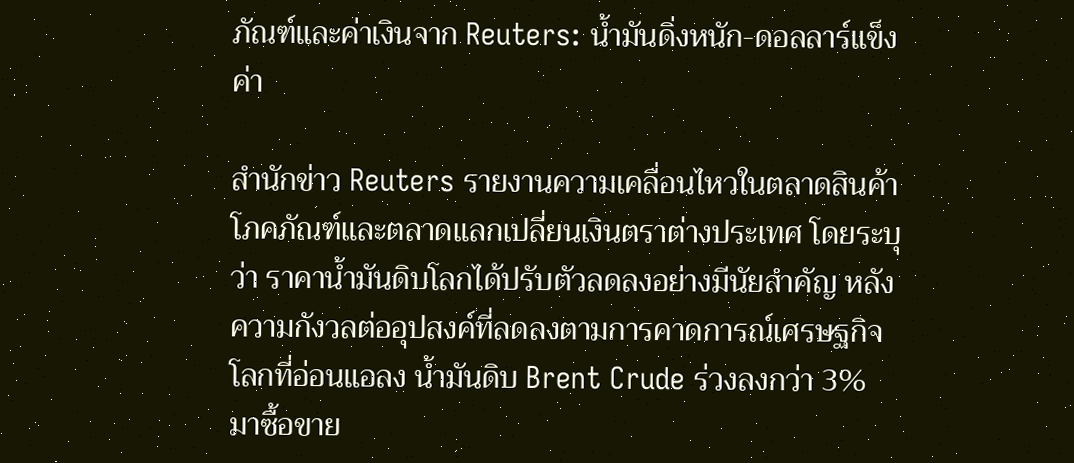ภัณฑ์และค่าเงินจาก Reuters: น้ำมันดิ่งหนัก-ดอลลาร์แข็งค่า

สำนักข่าว Reuters รายงานความเคลื่อนไหวในตลาดสินค้าโภคภัณฑ์และตลาดแลกเปลี่ยนเงินตราต่างประเทศ โดยระบุว่า ราคาน้ำมันดิบโลกได้ปรับตัวลดลงอย่างมีนัยสำคัญ หลังความกังวลต่ออุปสงค์ที่ลดลงตามการคาดการณ์เศรษฐกิจโลกที่อ่อนแอลง น้ำมันดิบ Brent Crude ร่วงลงกว่า 3% มาซื้อขาย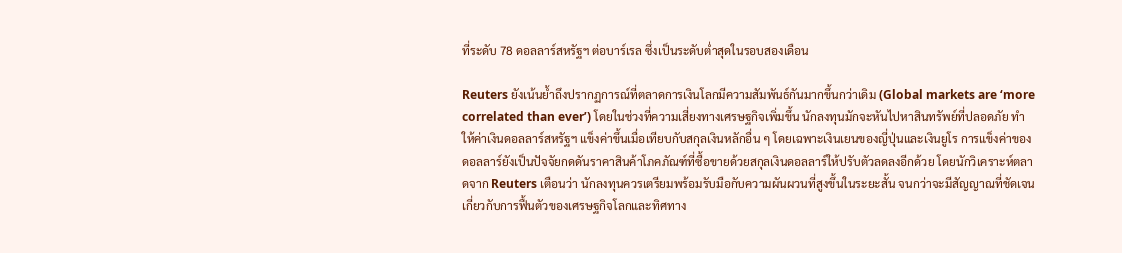ที่ระดับ 78 ดอลลาร์สหรัฐฯ ต่อบาร์เรล ซึ่งเป็นระดับต่ำสุดในรอบสองเดือน

Reuters ยังเน้นย้ำถึงปรากฏการณ์ที่ตลาดการเงินโลกมีความสัมพันธ์กันมากขึ้นกว่าเดิม (Global markets are ‘more correlated than ever’) โดยในช่วงที่ความเสี่ยงทางเศรษฐกิจเพิ่มขึ้น นักลงทุนมักจะหันไปหาสินทรัพย์ที่ปลอดภัย ทำให้ค่าเงินดอลลาร์สหรัฐฯ แข็งค่าขึ้นเมื่อเทียบกับสกุลเงินหลักอื่น ๆ โดยเฉพาะเงินเยนของญี่ปุ่นและเงินยูโร การแข็งค่าของดอลลาร์ยังเป็นปัจจัยกดดันราคาสินค้าโภคภัณฑ์ที่ซื้อขายด้วยสกุลเงินดอลลาร์ให้ปรับตัวลดลงอีกด้วย โดยนักวิเคราะห์ตลาดจาก Reuters เตือนว่า นักลงทุนควรเตรียมพร้อมรับมือกับความผันผวนที่สูงขึ้นในระยะสั้น จนกว่าจะมีสัญญาณที่ชัดเจนเกี่ยวกับการฟื้นตัวของเศรษฐกิจโลกและทิศทาง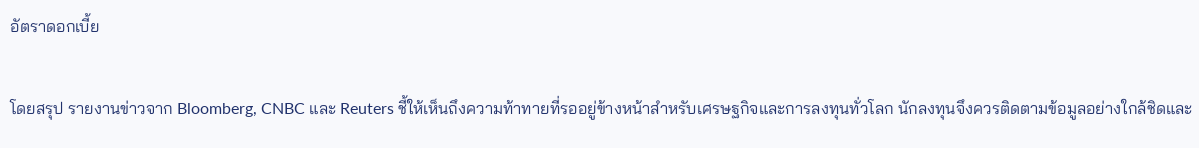อัตราดอกเบี้ย

โดยสรุป รายงานข่าวจาก Bloomberg, CNBC และ Reuters ชี้ให้เห็นถึงความท้าทายที่รออยู่ข้างหน้าสำหรับเศรษฐกิจและการลงทุนทั่วโลก นักลงทุนจึงควรติดตามข้อมูลอย่างใกล้ชิดและ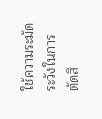ใช้ความระมัดระวังในการตัดสิ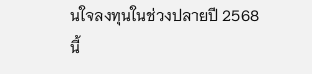นใจลงทุนในช่วงปลายปี 2568 นี้